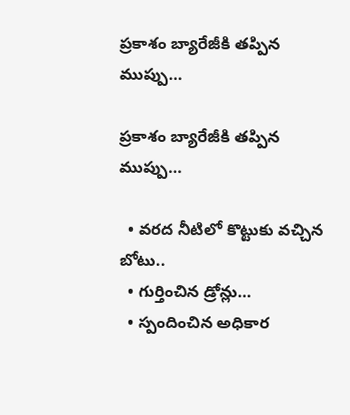ప్రకాశం బ్యారేజీకి తప్పిన ముప్పు…

ప్రకాశం బ్యారేజీకి తప్పిన ముప్పు…

  • వరద నీటిలో కొట్టుకు వచ్చిన బోటు..
  • గుర్తించిన డ్రోన్లు…
  • స్పందించిన అధికార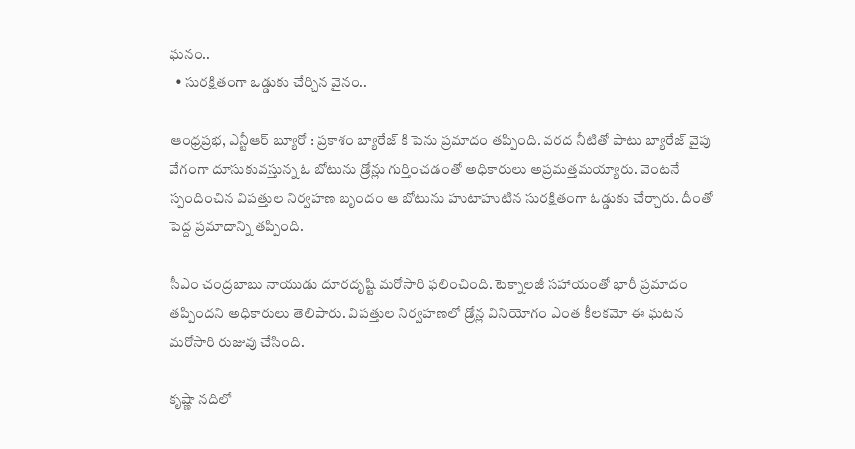ఘనం..
  • సురక్షితంగా ఒడ్డుకు చేర్చిన వైనం..

ఆంధ్రప్రభ, ఎన్టీఆర్ బ్యూరో : ప్రకాశం బ్యారేజ్ కి పెను ప్రమాదం తప్పింది. వరద నీటితో పాటు బ్యారేజ్‌ వైపు వేగంగా దూసుకువస్తున్న ఓ బోటును డ్రోన్లు గుర్తించడంతో అధికారులు అప్రమత్తమయ్యారు. వెంటనే స్పందించిన విపత్తుల నిర్వహణ బృందం ఆ బోటును హుటాహుటిన సురక్షితంగా ఓడ్డుకు చేర్చారు. దీంతో పెద్ద‌ ప్రమాదాన్ని తప్పింది.

సీఎం చంద్రబాబు నాయుడు దూరదృష్టి మరోసారి ఫలించింది. టెక్నాలజీ సహాయంతో భారీ ప్రమాదం తప్పిందని అధికారులు తెలిపారు. విపత్తుల నిర్వహణలో డ్రోన్ల వినియోగం ఎంత కీలకమో ఈ ఘటన మరోసారి రుజువు చేసింది.

కృష్ణా నదిలో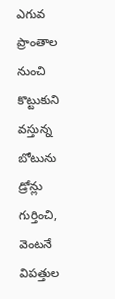ఎగువ ప్రాంతాల నుంచి కొట్టుకుని వస్తున్న బోటును డ్రోన్లు గుర్తించి, వెంటనే విపత్తుల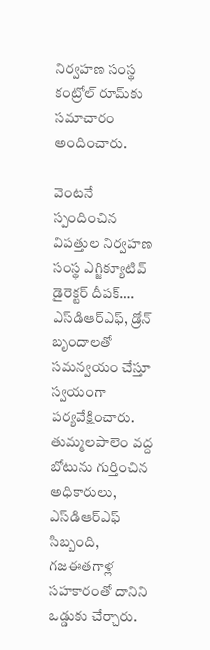నిర్వహణ సంస్థ కంట్రోల్‌ రూమ్‌కు సమాచారం అందించారు.

వెంట‌నే స్పందించిన విపత్తుల నిర్వహణ సంస్థ ఎగ్జిక్యూటివ్‌ డైరెక్టర్‌ దీపక్‌…. ఎస్‌డిఆర్‌ఎఫ్‌, డ్రోన్‌ బృందాలతో సమన్వయం చేస్తూ స్వయంగా పర్యవేక్షించారు. తుమ్మలపాలెం వద్ద బోటును గుర్తించిన అధికారులు, ఎస్‌డిఆర్‌ఎఫ్‌ సిబ్బంది, గజఈతగాళ్ల సహకారంతో దానిని ఒడ్డుకు చేర్చారు.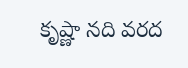కృష్ణా నది వరద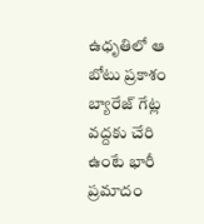ఉధృతిలో ఆ బోటు ప్రకాశం బ్యారేజ్‌ గేట్ల వద్దకు చేరి ఉంటే భారీ ప్రమాదం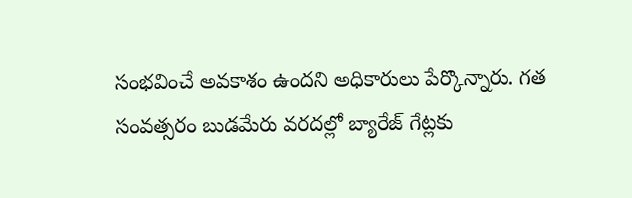సంభవించే అవకాశం ఉందని అధికారులు పేర్కొన్నారు. గత సంవత్సరం బుడమేరు వరదల్లో బ్యారేజ్‌ గేట్లకు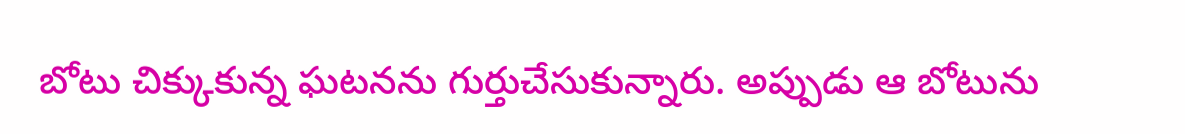బోటు చిక్కుకున్న ఘటనను గుర్తుచేసుకున్నారు. అప్పుడు ఆ బోటును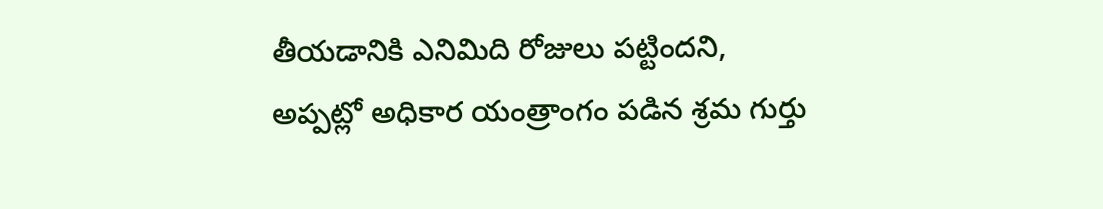తీయడానికి ఎనిమిది రోజులు పట్టిందని, అప్పట్లో అధికార యంత్రాంగం పడిన శ్రమ గుర్తు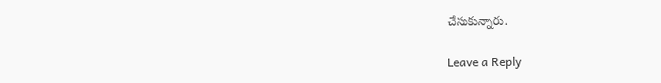చేసుకున్నారు.

Leave a Reply